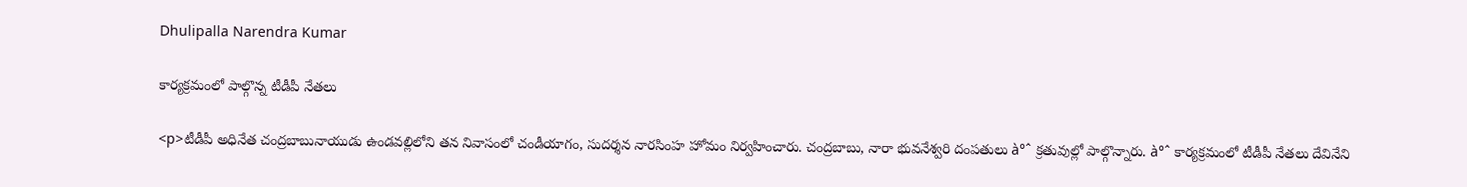Dhulipalla Narendra Kumar

కార్యక్రమంలో పాల్గొన్న టీడీపీ నేతలు

<p>టీడీపీ అధినేత చంద్రబాబునాయుడు ఉండవల్లిలోని తన నివాసంలో చండీయాగం, సుదర్శన నారసింహ హోమం నిర్వహించారు. చంద్రబాబు, నారా భువనేశ్వరి దంపతులు à°ˆ క్రతువుల్లో పాల్గొన్నారు. à°ˆ కార్యక్రమంలో టీడీపీ నేతలు దేవినేని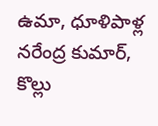ఉమా, ధూళిపాళ్ల నరేంద్ర కుమార్, కొల్లు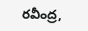రవీంద్ర,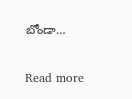బోండా…

Read more